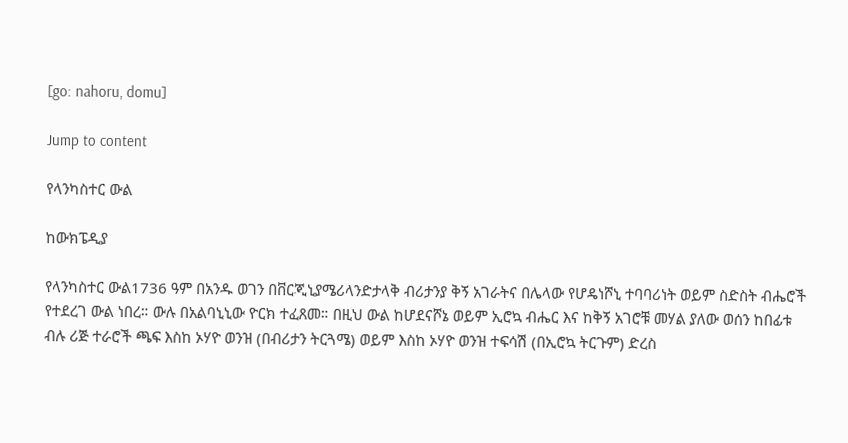[go: nahoru, domu]

Jump to content

የላንካስተር ውል

ከውክፔዲያ

የላንካስተር ውል1736 ዓም በአንዱ ወገን በቨርጂኒያሜሪላንድታላቅ ብሪታንያ ቅኝ አገራትና በሌላው የሆዴነሾኒ ተባባሪነት ወይም ስድስት ብሔሮች የተደረገ ውል ነበረ። ውሉ በአልባኒኒው ዮርክ ተፈጸመ። በዚህ ውል ከሆደናሾኔ ወይም ኢሮኳ ብሔር እና ከቅኝ አገሮቹ መሃል ያለው ወሰን ከበፊቱ ብሉ ሪጅ ተራሮች ጫፍ እስከ ኦሃዮ ወንዝ (በብሪታን ትርጓሜ) ወይም እስከ ኦሃዮ ወንዝ ተፍሳሽ (በኢሮኳ ትርጉም) ድረስ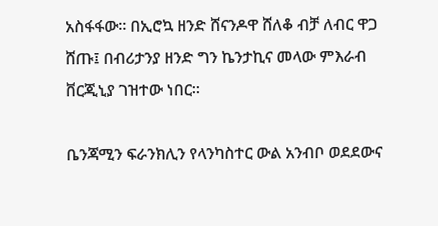አስፋፋው። በኢሮኳ ዘንድ ሸናንዶዋ ሸለቆ ብቻ ለብር ዋጋ ሸጡ፤ በብሪታንያ ዘንድ ግን ኬንታኪና መላው ምእራብ ቨርጂኒያ ገዝተው ነበር።

ቤንጃሚን ፍራንክሊን የላንካስተር ውል አንብቦ ወደደውና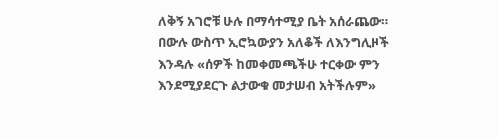ለቅኝ አገሮቹ ሁሉ በማሳተሚያ ቤት አሰራጨው። በውሉ ውስጥ ኢሮኳውያን አለቆች ለእንግሊዞች እንዳሉ «ሰዎች ከመቀመጫችሁ ተርቀው ምን እንደሚያደርጉ ልታውቁ መታሠብ አትችሉም»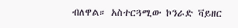ብለዋል። አስተርጓሚው ኮንራድ ቫይዘር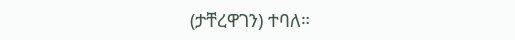(ታቸረዋገን) ተባለ።